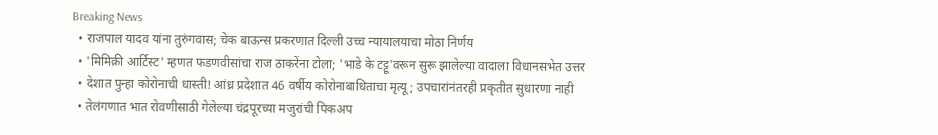Breaking News
  • राजपाल यादव यांना तुरुंगवास; चेक बाऊन्स प्रकरणात दिल्ली उच्च न्यायालयाचा मोठा निर्णय
  • 'मिमिक्री आर्टिस्ट' म्हणत फडणवीसांचा राज ठाकरेंना टोला; 'भाडे के टट्टू'वरून सुरू झालेल्या वादाला विधानसभेत उत्तर
  • देशात पुन्हा कोरोनाची धास्ती! आंध्र प्रदेशात 46 वर्षीय कोरोनाबाधिताचा मृत्यू; उपचारांनंतरही प्रकृतीत सुधारणा नाही
  • तेलंगणात भात रोवणीसाठी गेलेल्या चंद्रपूरच्या मजुरांची पिकअप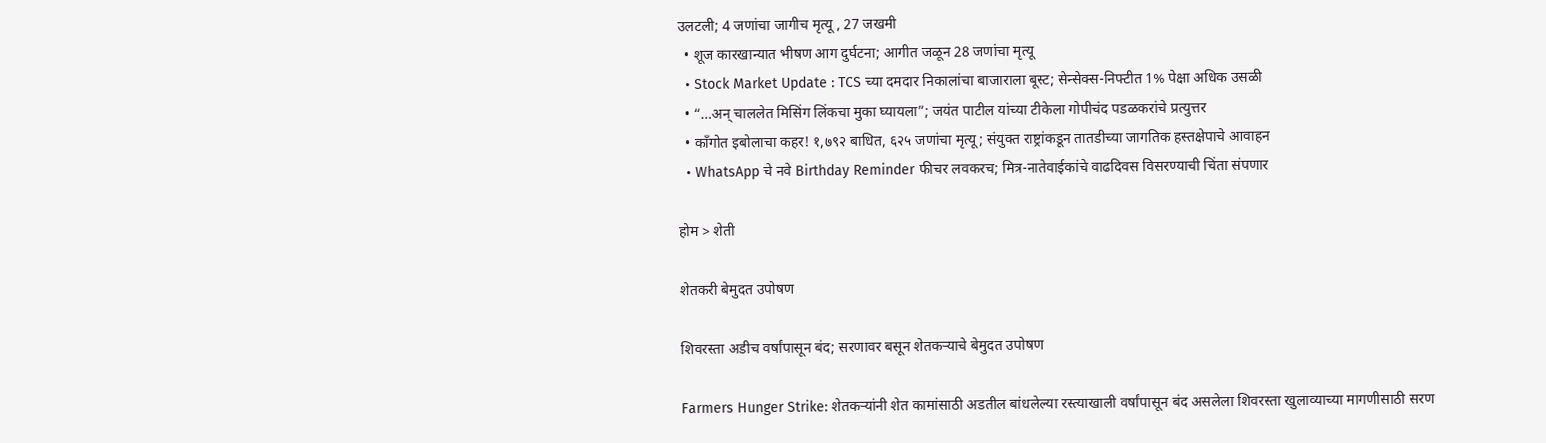उलटली; 4 जणांचा जागीच मृत्यू , 27 जखमी
  • शूज कारखान्यात भीषण आग दुर्घटना; आगीत जळून 28 जणांचा मृत्यू
  • Stock Market Update : TCS च्या दमदार निकालांचा बाजाराला बूस्ट; सेन्सेक्स-निफ्टीत 1% पेक्षा अधिक उसळी
  • “…अन् चाललेत मिसिंग लिंकचा मुका घ्यायला”; जयंत पाटील यांच्या टीकेला गोपीचंद पडळकरांचे प्रत्युत्तर
  • काँगोत इबोलाचा कहर! १,७९२ बाधित, ६२५ जणांचा मृत्यू; संयुक्त राष्ट्रांकडून तातडीच्या जागतिक हस्तक्षेपाचे आवाहन
  • WhatsApp चे नवे Birthday Reminder फीचर लवकरच; मित्र-नातेवाईकांचे वाढदिवस विसरण्याची चिंता संपणार

होम > शेती

शेतकरी बेमुदत उपोषण

शिवरस्ता अडीच वर्षांपासून बंद; सरणावर बसून शेतकऱ्याचे बेमुदत उपोषण

Farmers Hunger Strike: शेतकऱ्यांनी शेत कामांसाठी अडतील बांधलेल्या रस्त्याखाली वर्षांपासून बंद असलेला शिवरस्ता खुलाव्याच्या मागणीसाठी सरण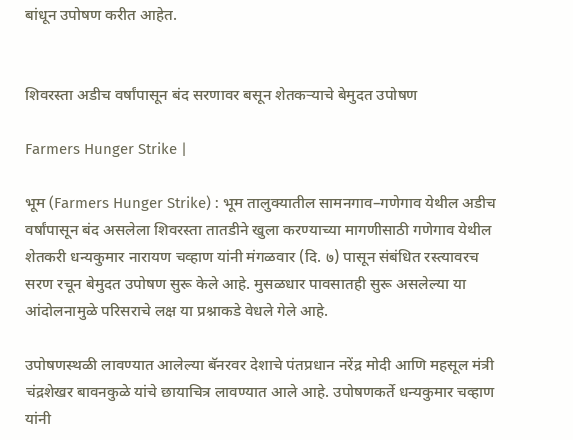बांधून उपोषण करीत आहेत.


शिवरस्ता अडीच वर्षांपासून बंद सरणावर बसून शेतकऱ्याचे बेमुदत उपोषण

Farmers Hunger Strike |

भूम (Farmers Hunger Strike) : भूम तालुक्यातील सामनगाव–गणेगाव येथील अडीच वर्षांपासून बंद असलेला शिवरस्ता तातडीने खुला करण्याच्या मागणीसाठी गणेगाव येथील शेतकरी धन्यकुमार नारायण चव्हाण यांनी मंगळवार (दि. ७) पासून संबंधित रस्त्यावरच सरण रचून बेमुदत उपोषण सुरू केले आहे. मुसळधार पावसातही सुरू असलेल्या या आंदोलनामुळे परिसराचे लक्ष या प्रश्नाकडे वेधले गेले आहे.

उपोषणस्थळी लावण्यात आलेल्या बॅनरवर देशाचे पंतप्रधान नरेंद्र मोदी आणि महसूल मंत्री चंद्रशेखर बावनकुळे यांचे छायाचित्र लावण्यात आले आहे. उपोषणकर्ते धन्यकुमार चव्हाण यांनी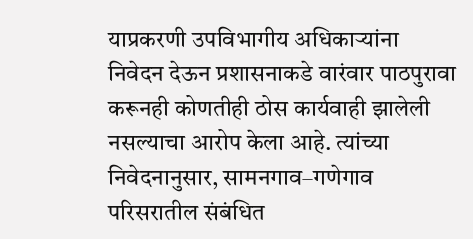याप्रकरणी उपविभागीय अधिकाऱ्यांना निवेदन देऊन प्रशासनाकडे वारंवार पाठपुरावा करूनही कोणतीही ठोस कार्यवाही झालेली नसल्याचा आरोप केला आहे. त्यांच्या निवेदनानुसार, सामनगाव–गणेगाव परिसरातील संबंधित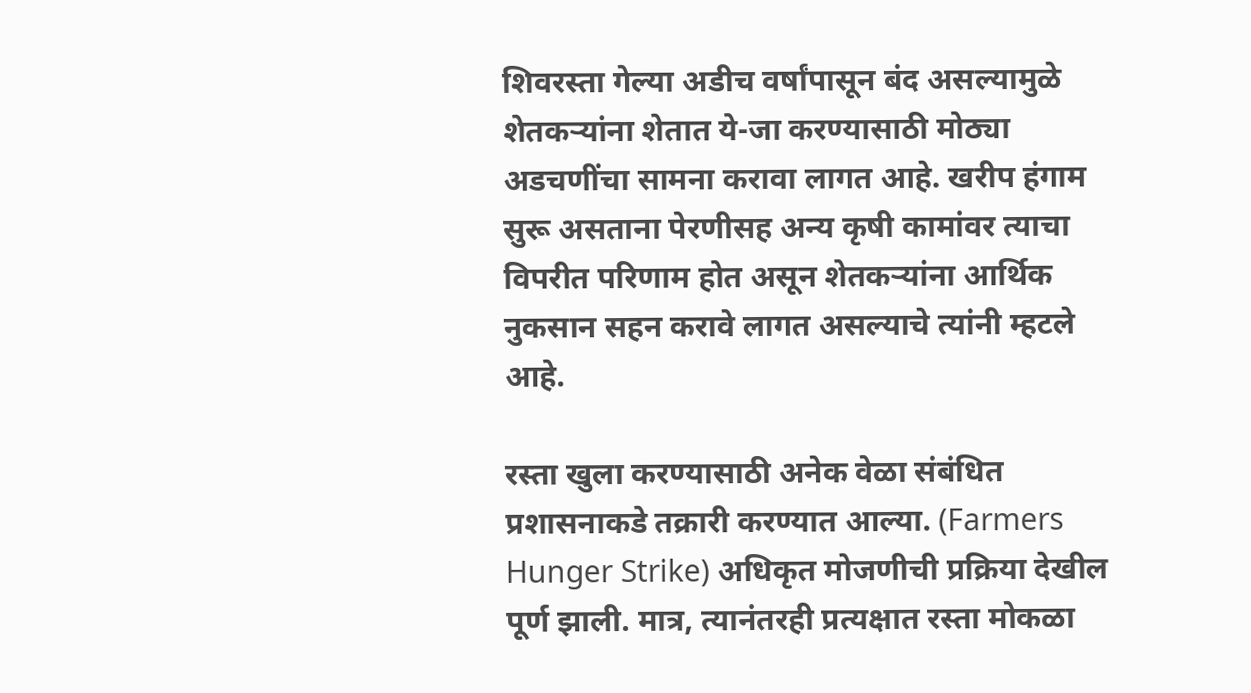शिवरस्ता गेल्या अडीच वर्षांपासून बंद असल्यामुळे शेतकऱ्यांना शेतात ये-जा करण्यासाठी मोठ्या अडचणींचा सामना करावा लागत आहे. खरीप हंगाम सुरू असताना पेरणीसह अन्य कृषी कामांवर त्याचा विपरीत परिणाम होत असून शेतकऱ्यांना आर्थिक नुकसान सहन करावे लागत असल्याचे त्यांनी म्हटले आहे.

रस्ता खुला करण्यासाठी अनेक वेळा संबंधित प्रशासनाकडे तक्रारी करण्यात आल्या. (Farmers Hunger Strike) अधिकृत मोजणीची प्रक्रिया देखील पूर्ण झाली. मात्र, त्यानंतरही प्रत्यक्षात रस्ता मोकळा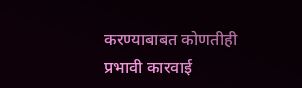करण्याबाबत कोणतीही प्रभावी कारवाई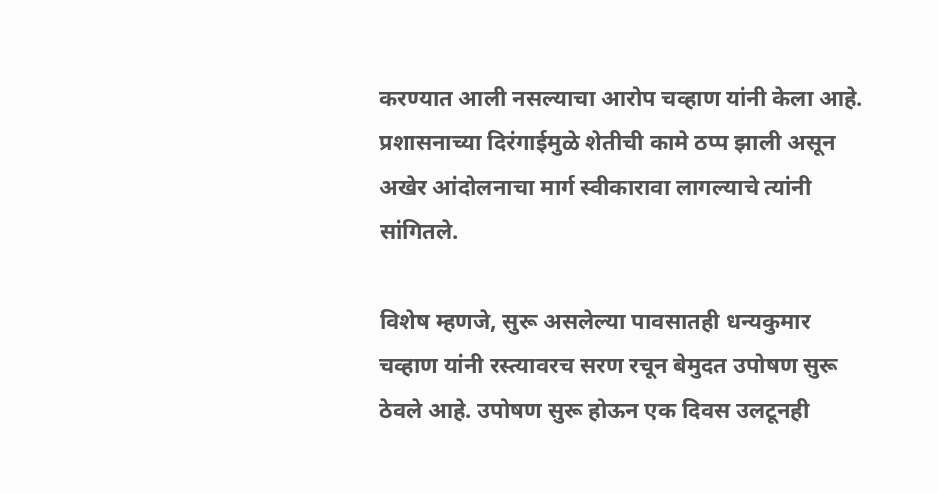करण्यात आली नसल्याचा आरोप चव्हाण यांनी केला आहे. प्रशासनाच्या दिरंगाईमुळे शेतीची कामे ठप्प झाली असून अखेर आंदोलनाचा मार्ग स्वीकारावा लागल्याचे त्यांनी सांगितले.

विशेष म्हणजे, सुरू असलेल्या पावसातही धन्यकुमार चव्हाण यांनी रस्त्यावरच सरण रचून बेमुदत उपोषण सुरू ठेवले आहे. उपोषण सुरू होऊन एक दिवस उलटूनही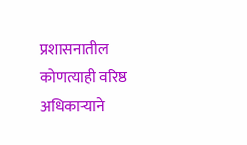प्रशासनातील कोणत्याही वरिष्ठ अधिकाऱ्याने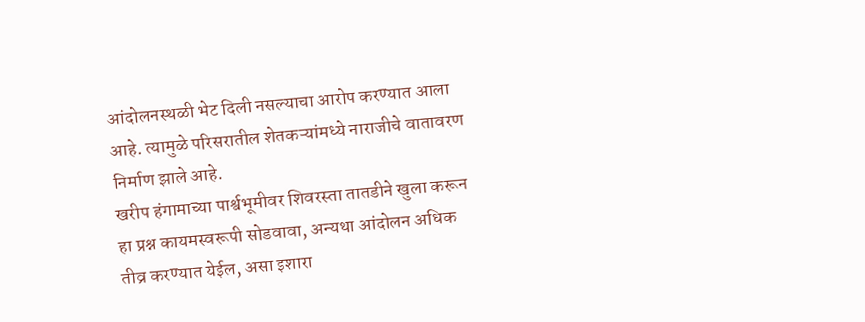आंदोलनस्थळी भेट दिली नसल्याचा आरोप करण्यात आला आहे. त्यामुळे परिसरातील शेतकऱ्यांमध्ये नाराजीचे वातावरण निर्माण झाले आहे.
खरीप हंगामाच्या पार्श्वभूमीवर शिवरस्ता तातडीने खुला करून हा प्रश्न कायमस्वरूपी सोडवावा, अन्यथा आंदोलन अधिक तीव्र करण्यात येईल, असा इशारा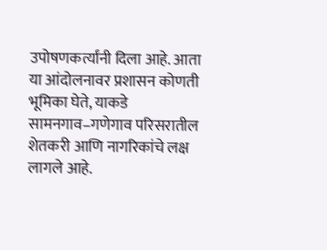उपोषणकर्त्यांनी दिला आहे. आता या आंदोलनावर प्रशासन कोणती भूमिका घेते, याकडे सामनगाव–गणेगाव परिसरातील शेतकरी आणि नागरिकांचे लक्ष लागले आहे.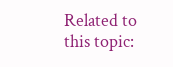Related to this topic: